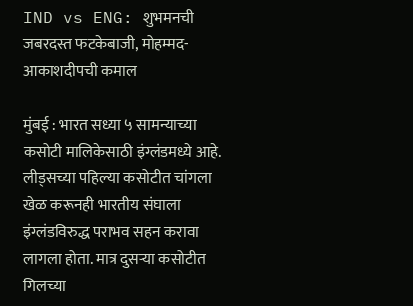IND vs ENG: शुभमनची जबरदस्त फटकेबाजी, मोहम्मद-आकाशदीपची कमाल

मुंबई : भारत सध्या ५ सामन्याच्या कसोटी मालिकेसाठी इंग्लंडमध्ये आहे. लीड्सच्या पहिल्या कसोटीत चांगला खेळ करूनही भारतीय संघाला इंग्लंडविरुद्ध पराभव सहन करावा लागला होता. मात्र दुसऱ्या कसोटीत गिलच्या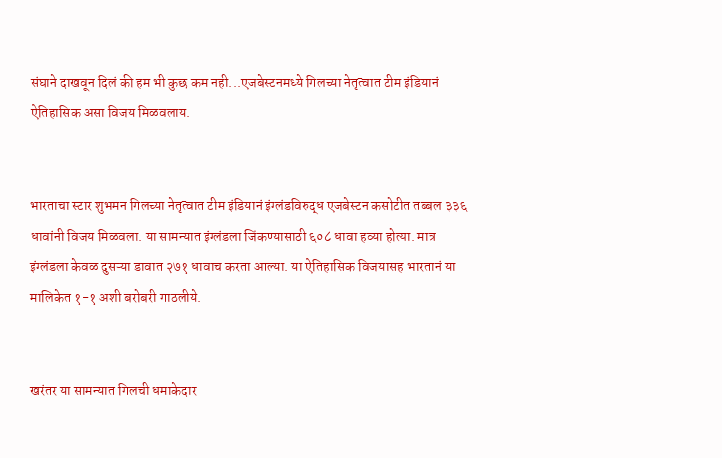संघाने दाखवून दिलं की हम भी कुछ कम नही...एजबेस्टनमध्ये गिलच्या नेतृत्वात टीम इंडियानं ऐतिहासिक असा विजय मिळवलाय.


भारताचा स्टार शुभमन गिलच्या नेतृत्वात टीम इंडियानं इंग्लंडविरुद्ध एजबेस्टन कसोटीत तब्बल ३३६ धावांनी विजय मिळवला. या सामन्यात इंग्लंडला जिंकण्यासाठी ६०८ धावा हव्या होत्या. मात्र इंग्लंडला केवळ दुसऱ्या डावात २७१ धावाच करता आल्या. या ऐतिहासिक विजयासह भारतानं या मालिकेत १-१ अशी बरोबरी गाठलीये.


खरंतर या सामन्यात गिलची धमाकेदार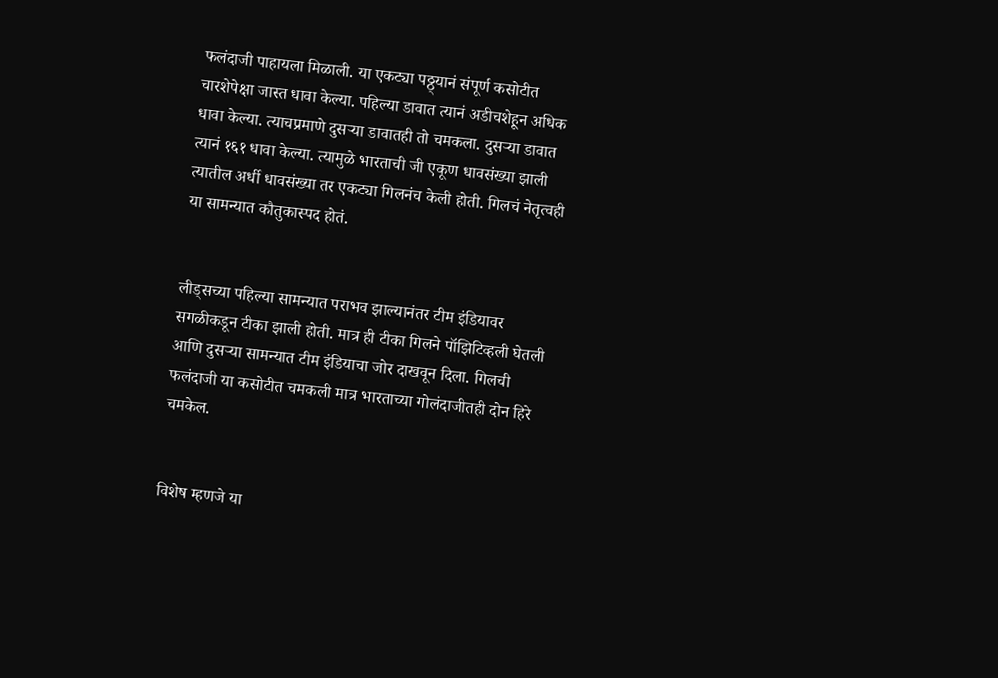फलंदाजी पाहायला मिळाली. या एकट्या पठ्ठ्यानं संपूर्ण कसोटीत चारशेपेक्षा जास्त धावा केल्या. पहिल्या डावात त्यानं अडीचशेहून अधिक धावा केल्या. त्याचप्रमाणे दुसऱ्या डावातही तो चमकला. दुसऱ्या डावात त्यानं १६१ धावा केल्या. त्यामुळे भारताची जी एकूण धावसंख्या झाली त्यातील अर्धी धावसंख्या तर एकट्या गिलनंच केली होती. गिलचं नेतृत्वही या सामन्यात कौतुकास्पद होतं.


लीड्सच्या पहिल्या सामन्यात पराभव झाल्यानंतर टीम इंडियावर सगळीकडून टीका झाली होती. मात्र ही टीका गिलने पॉझिटिव्हली घेतली आणि दुसऱ्या सामन्यात टीम इंडियाचा जोर दाखवून दिला. गिलची फलंदाजी या कसोटीत चमकली मात्र भारताच्या गोलंदाजीतही दोन हिरे चमकेल.


विशेष म्हणजे या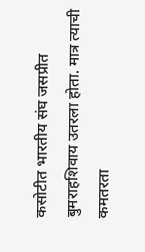कसोटीत भारतीय संघ जसप्रीत बुमराहशिवाय उतरला होता. मात्र त्याची कमतरता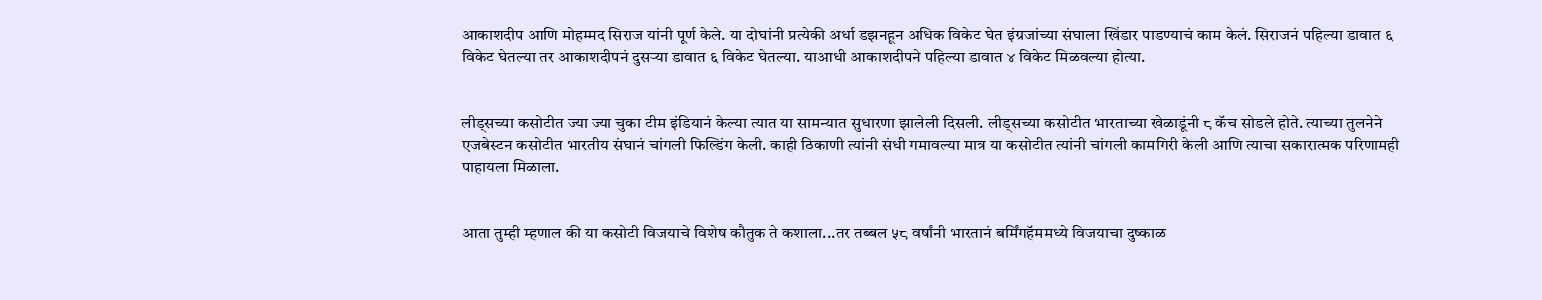आकाशदीप आणि मोहम्मद सिराज यांनी पूर्ण केले. या दोघांनी प्रत्येकी अर्धा डझनहून अधिक विकेट घेत इंग्रजांच्या संघाला खिंडार पाडण्याचं काम केलं. सिराजनं पहिल्या डावात ६ विकेट घेतल्या तर आकाशदीपनं दुसऱ्या डावात ६ विकेट घेतल्या. याआधी आकाशदीपने पहिल्या डावात ४ विकेट मिळवल्या होत्या.


लीड्सच्या कसोटीत ज्या ज्या चुका टीम इंडियानं केल्या त्यात या सामन्यात सुधारणा झालेली दिसली. लीड्सच्या कसोटीत भारताच्या खेळाडूंनी ८ कॅच सोडले होते. त्याच्या तुलनेने एजबेस्टन कसोटीत भारतीय संघानं चांगली फिल्डिंग केली. काही ठिकाणी त्यांनी संधी गमावल्या मात्र या कसोटीत त्यांनी चांगली कामगिरी केली आणि त्याचा सकारात्मक परिणामही पाहायला मिळाला.


आता तुम्ही म्हणाल की या कसोटी विजयाचे विशेष कौतुक ते कशाला...तर तब्बल ५८ वर्षांनी भारतानं बर्मिंगहॅममध्ये विजयाचा दुष्काळ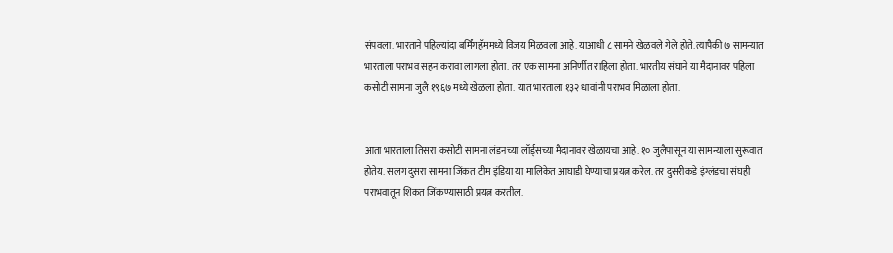संपवला. भारताने पहिल्यांदा बर्मिंगहॅममध्ये विजय मिळवला आहे. याआधी ८ सामने खेळवले गेले होते. त्यापैकी ७ सामन्यात भारताला पराभव सहन करावा लागला होता. तर एक सामना अनिर्णीत राहिला होता. भारतीय संघाने या मैदानावर पहिला कसोटी सामना जुलै १९६७ मध्ये खेळला होता. यात भारताला १३२ धावांनी पराभव मिळाला होता.


आता भारताला तिसरा कसोटी सामना लंडनच्या लॉर्ड्सच्या मैदानावर खेळायचा आहे. १० जुलैपासून या सामन्याला सुरूवात होतेय. सलग दुसरा सामना जिंकत टीम इंडिया या मालिकेत आघाडी घेण्याचा प्रयत्न करेल. तर दुसरीकडे इंग्लंडचा संघही पराभवातून शिकत जिंकण्यासाठी प्रयत्न करतील.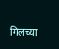गिलच्या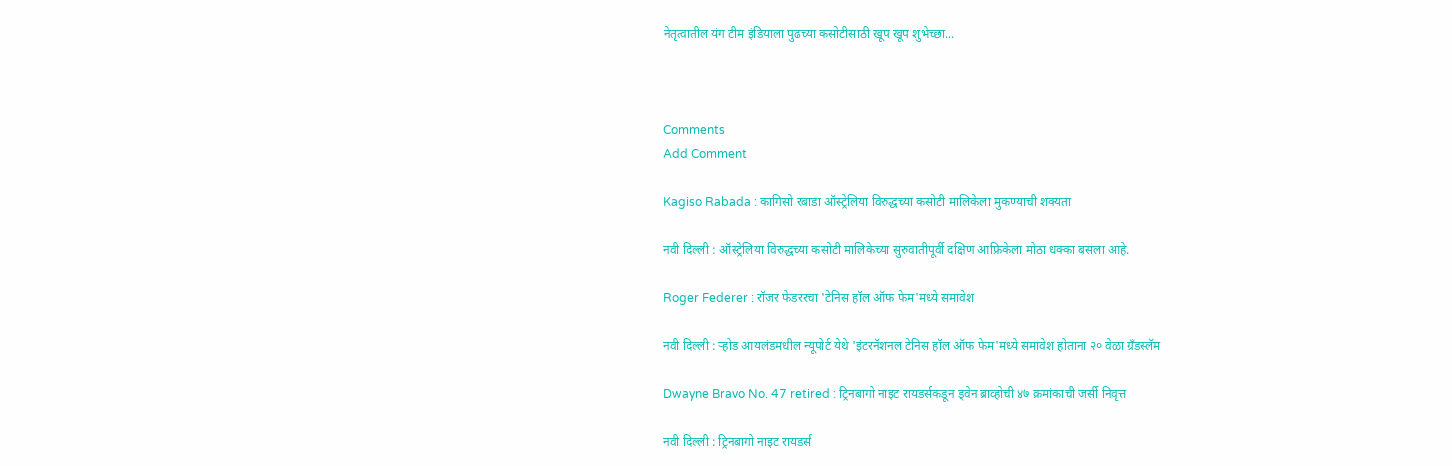नेतृत्वातील यंग टीम इंडियाला पुढच्या कसोटीसाठी खूप खूप शुभेच्छा...



Comments
Add Comment

Kagiso Rabada : कागिसो रबाडा ऑस्ट्रेलिया विरुद्धच्या कसोटी मालिकेला मुकण्याची शक्यता

नवी दिल्ली : ऑस्ट्रेलिया विरुद्धच्या कसोटी मालिकेच्या सुरुवातीपूर्वी दक्षिण आफ्रिकेला मोठा धक्का बसला आहे.

Roger Federer : रॉजर फेडररचा 'टेनिस हॉल ऑफ फेम'मध्ये समावेश

नवी दिल्ली : ऱ्होड आयलंडमधील न्यूपोर्ट येथे 'इंटरनॅशनल टेनिस हॉल ऑफ फेम'मध्ये समावेश होताना २० वेळा ग्रँडस्लॅम

Dwayne Bravo No. 47 retired : ट्रिनबागो नाइट रायडर्सकडून ड्वेन ब्राव्होची ४७ क्रमांकाची जर्सी निवृत्त

नवी दिल्ली : ट्रिनबागो नाइट रायडर्स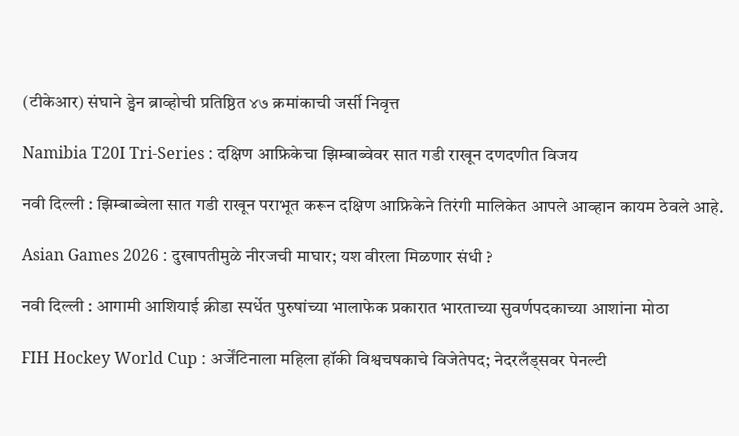(टीकेआर) संघाने ड्वेन ब्राव्होची प्रतिष्ठित ४७ क्रमांकाची जर्सी निवृत्त

Namibia T20I Tri-Series : दक्षिण आफ्रिकेचा झिम्बाब्वेवर सात गडी राखून दणदणीत विजय

नवी दिल्ली : झिम्बाब्वेला सात गडी राखून पराभूत करून दक्षिण आफ्रिकेने तिरंगी मालिकेत आपले आव्हान कायम ठेवले आहे.

Asian Games 2026 : दुखापतीमुळे नीरजची माघार; यश वीरला मिळणार संधी ?

नवी दिल्ली : आगामी आशियाई क्रीडा स्पर्धेत पुरुषांच्या भालाफेक प्रकारात भारताच्या सुवर्णपदकाच्या आशांना मोठा

FIH Hockey World Cup : अर्जेंटिनाला महिला हॉकी विश्वचषकाचे विजेतेपद; नेदरलँड्सवर पेनल्टी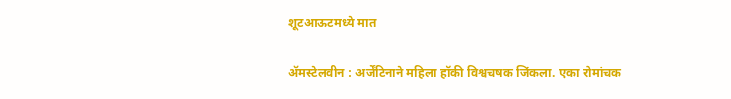शूटआऊटमध्ये मात

ॲमस्टेलवीन : अर्जेंटिनाने महिला हॉकी विश्वचषक जिंकला. एका रोमांचक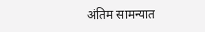अंतिम सामन्यात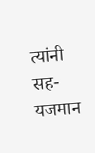त्यांनी सह-यजमान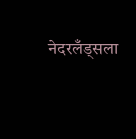नेदरलँड्सला